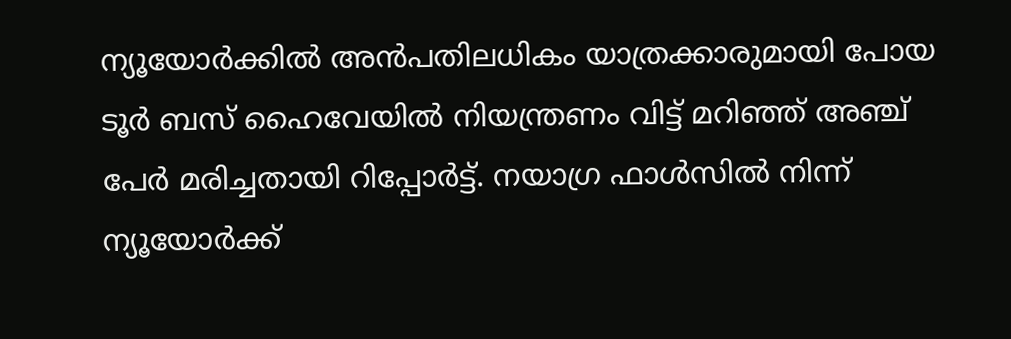ന്യൂയോർക്കിൽ അൻപതിലധികം യാത്രക്കാരുമായി പോയ ടൂർ ബസ് ഹൈവേയിൽ നിയന്ത്രണം വിട്ട് മറിഞ്ഞ് അഞ്ച് പേർ മരിച്ചതായി റിപ്പോർട്ട്. നയാഗ്ര ഫാൾസിൽ നിന്ന് ന്യൂയോർക്ക്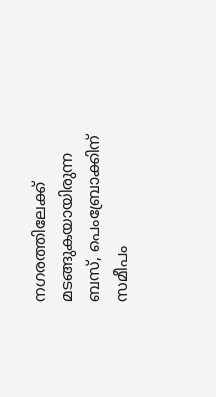നഗരത്തിലേക്ക് മടങ്ങുകയായിരുന്ന ബസ്, പെംബ്രോക്കിന് സമീപം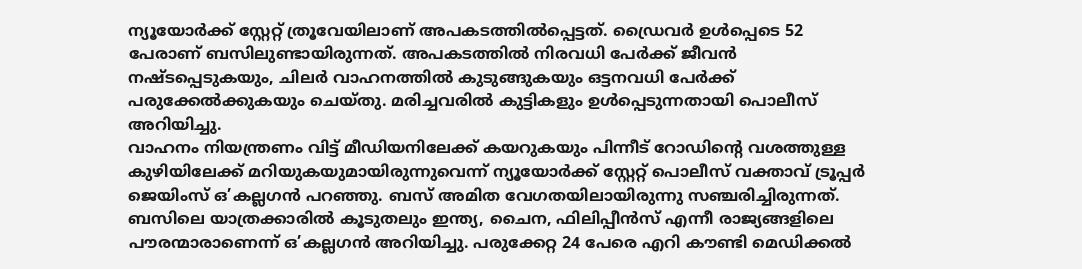ന്യൂയോർക്ക് സ്റ്റേറ്റ് ത്രൂവേയിലാണ് അപകടത്തിൽപ്പെട്ടത്. ഡ്രൈവർ ഉൾപ്പെടെ 52 പേരാണ് ബസിലുണ്ടായിരുന്നത്. അപകടത്തിൽ നിരവധി പേർക്ക് ജീവൻ നഷ്ടപ്പെടുകയും, ചിലർ വാഹനത്തിൽ കുടുങ്ങുകയും ഒട്ടനവധി പേർക്ക് പരുക്കേൽക്കുകയും ചെയ്തു. മരിച്ചവരിൽ കുട്ടികളും ഉൾപ്പെടുന്നതായി പൊലീസ് അറിയിച്ചു.
വാഹനം നിയന്ത്രണം വിട്ട് മീഡിയനിലേക്ക് കയറുകയും പിന്നീട് റോഡിന്റെ വശത്തുള്ള കുഴിയിലേക്ക് മറിയുകയുമായിരുന്നുവെന്ന് ന്യൂയോർക്ക് സ്റ്റേറ്റ് പൊലീസ് വക്താവ് ട്രൂപ്പർ ജെയിംസ് ഒ’കല്ലഗൻ പറഞ്ഞു. ബസ് അമിത വേഗതയിലായിരുന്നു സഞ്ചരിച്ചിരുന്നത്. ബസിലെ യാത്രക്കാരിൽ കൂടുതലും ഇന്ത്യ, ചൈന, ഫിലിപ്പീൻസ് എന്നീ രാജ്യങ്ങളിലെ പൗരന്മാരാണെന്ന് ഒ’കല്ലഗൻ അറിയിച്ചു. പരുക്കേറ്റ 24 പേരെ എറി കൗണ്ടി മെഡിക്കൽ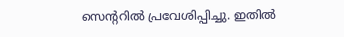സെന്ററിൽ പ്രവേശിപ്പിച്ചു. ഇതിൽ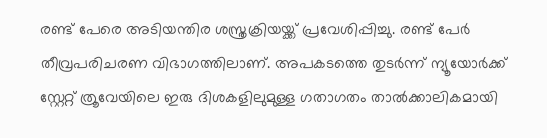രണ്ട് പേരെ അടിയന്തിര ശസ്ത്രക്രിയയ്ക്ക് പ്രവേശിപ്പിച്ചു. രണ്ട് പേർ തീവ്രപരിചരണ വിഭാഗത്തിലാണ്. അപകടത്തെ തുടർന്ന് ന്യൂയോർക്ക് സ്റ്റേറ്റ് ത്രൂവേയിലെ ഇരു ദിശകളിലുമുള്ള ഗതാഗതം താൽക്കാലികമായി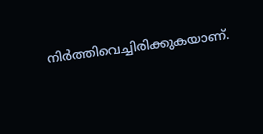നിർത്തിവെച്ചിരിക്കുകയാണ്.